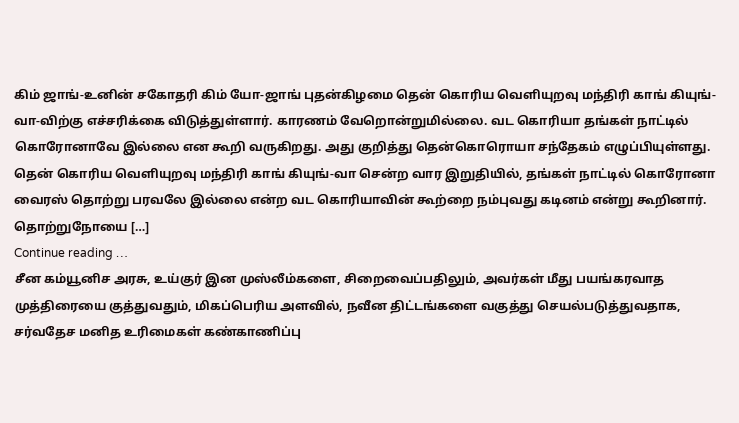கிம் ஜாங்-உனின் சகோதரி கிம் யோ-ஜாங் புதன்கிழமை தென் கொரிய வெளியுறவு மந்திரி காங் கியுங்-வா-விற்கு எச்சரிக்கை விடுத்துள்ளார். காரணம் வேறொன்றுமில்லை. வட கொரியா தங்கள் நாட்டில் கொரோனாவே இல்லை என கூறி வருகிறது. அது குறித்து தென்கொரொயா சந்தேகம் எழுப்பியுள்ளது. தென் கொரிய வெளியுறவு மந்திரி காங் கியுங்-வா சென்ற வார இறுதியில், தங்கள் நாட்டில் கொரோனா வைரஸ் தொற்று பரவலே இல்லை என்ற வட கொரியாவின் கூற்றை நம்புவது கடினம் என்று கூறினார். தொற்றுநோயை […]
Continue reading …
சீன கம்யூனிச அரசு, உய்குர் இன முஸ்லீம்களை, சிறைவைப்பதிலும், அவர்கள் மீது பயங்கரவாத முத்திரையை குத்துவதும், மிகப்பெரிய அளவில், நவீன திட்டங்களை வகுத்து செயல்படுத்துவதாக, சர்வதேச மனித உரிமைகள் கண்காணிப்பு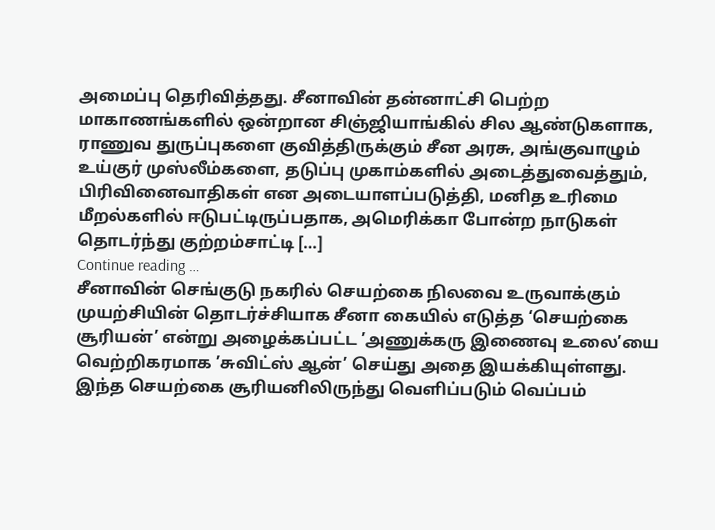அமைப்பு தெரிவித்தது. சீனாவின் தன்னாட்சி பெற்ற மாகாணங்களில் ஒன்றான சிஞ்ஜியாங்கில் சில ஆண்டுகளாக, ராணுவ துருப்புகளை குவித்திருக்கும் சீன அரசு, அங்குவாழும் உய்குர் முஸ்லீம்களை, தடுப்பு முகாம்களில் அடைத்துவைத்தும், பிரிவினைவாதிகள் என அடையாளப்படுத்தி, மனித உரிமை மீறல்களில் ஈடுபட்டிருப்பதாக, அமெரிக்கா போன்ற நாடுகள் தொடர்ந்து குற்றம்சாட்டி […]
Continue reading …
சீனாவின் செங்குடு நகரில் செயற்கை நிலவை உருவாக்கும் முயற்சியின் தொடர்ச்சியாக சீனா கையில் எடுத்த ‘செயற்கை சூரியன்’ என்று அழைக்கப்பட்ட ’அணுக்கரு இணைவு உலை’யை வெற்றிகரமாக ’சுவிட்ஸ் ஆன்’ செய்து அதை இயக்கியுள்ளது. இந்த செயற்கை சூரியனிலிருந்து வெளிப்படும் வெப்பம்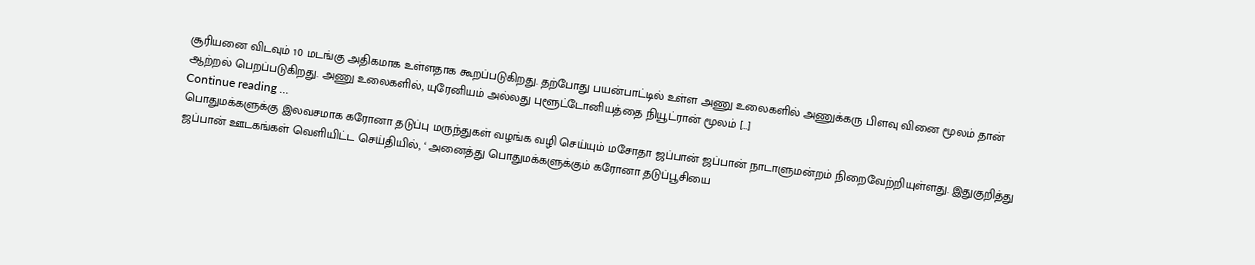சூரியனை விடவும் 10 மடங்கு அதிகமாக உள்ளதாக கூறப்படுகிறது. தற்போது பயன்பாட்டில் உள்ள அணு உலைகளில் அணுக்கரு பிளவு வினை மூலம் தான் ஆற்றல் பெறப்படுகிறது. அணு உலைகளில், யுரேனியம் அல்லது புளூட்டோனியத்தை நியூட்ரான் மூலம் […]
Continue reading …
பொதுமக்களுக்கு இலவசமாக கரோனா தடுப்பு மருந்துகள் வழங்க வழி செய்யும் மசோதா ஜப்பான் ஜப்பான் நாடாளுமன்றம் நிறைவேற்றியுள்ளது. இதுகுறித்து ஜப்பான் ஊடகங்கள் வெளியிட்ட செய்தியில், ‘ அனைத்து பொதுமக்களுக்கும் கரோனா தடுப்பூசியை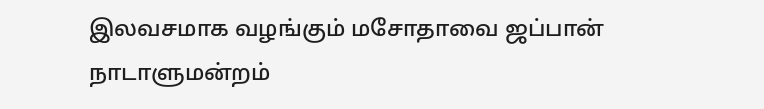இலவசமாக வழங்கும் மசோதாவை ஜப்பான் நாடாளுமன்றம்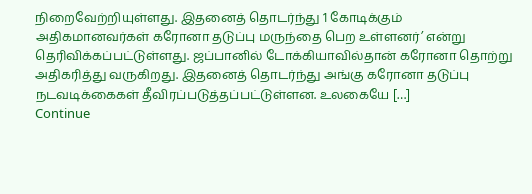நிறைவேற்றியுள்ளது. இதனைத் தொடர்ந்து 1 கோடிக்கும் அதிகமானவர்கள் கரோனா தடுப்பு மருந்தை பெற உள்ளனர்’ என்று தெரிவிக்கப்பட்டுள்ளது. ஜப்பானில் டோக்கியாவில்தான் கரோனா தொற்று அதிகரித்து வருகிறது. இதனைத் தொடர்ந்து அங்கு கரோனா தடுப்பு நடவடிக்கைகள் தீவிரப்படுத்தப்பட்டுள்ளன. உலகையே […]
Continue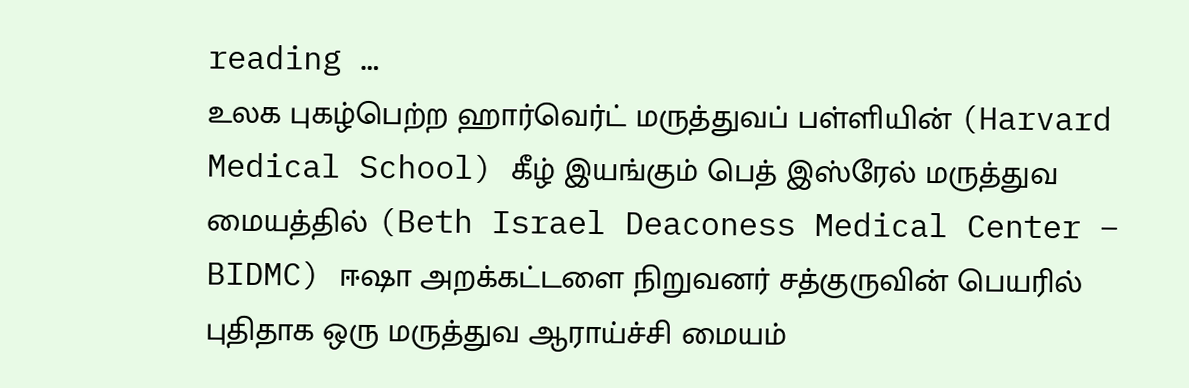reading …
உலக புகழ்பெற்ற ஹார்வெர்ட் மருத்துவப் பள்ளியின் (Harvard Medical School) கீழ் இயங்கும் பெத் இஸ்ரேல் மருத்துவ மையத்தில் (Beth Israel Deaconess Medical Center – BIDMC) ஈஷா அறக்கட்டளை நிறுவனர் சத்குருவின் பெயரில் புதிதாக ஒரு மருத்துவ ஆராய்ச்சி மையம்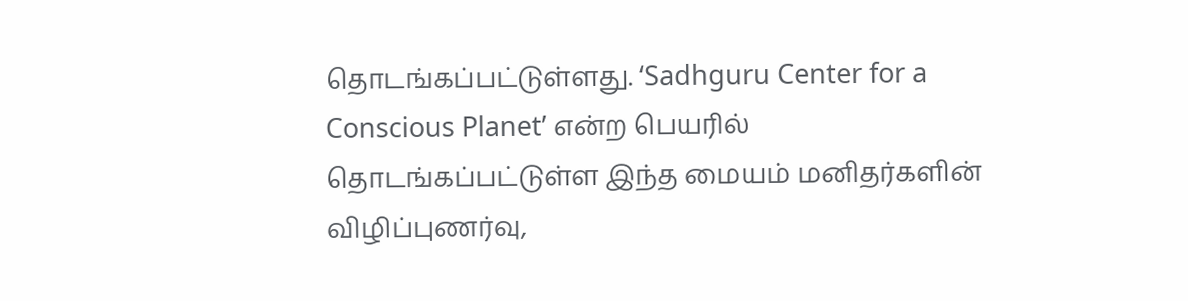தொடங்கப்பட்டுள்ளது. ‘Sadhguru Center for a Conscious Planet’ என்ற பெயரில் தொடங்கப்பட்டுள்ள இந்த மையம் மனிதர்களின் விழிப்புணர்வு,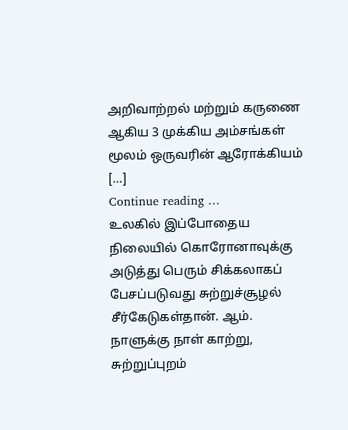அறிவாற்றல் மற்றும் கருணை ஆகிய 3 முக்கிய அம்சங்கள் மூலம் ஒருவரின் ஆரோக்கியம் […]
Continue reading …
உலகில் இப்போதைய நிலையில் கொரோனாவுக்கு அடுத்து பெரும் சிக்கலாகப் பேசப்படுவது சுற்றுச்சூழல் சீர்கேடுகள்தான். ஆம். நாளுக்கு நாள் காற்று, சுற்றுப்புறம்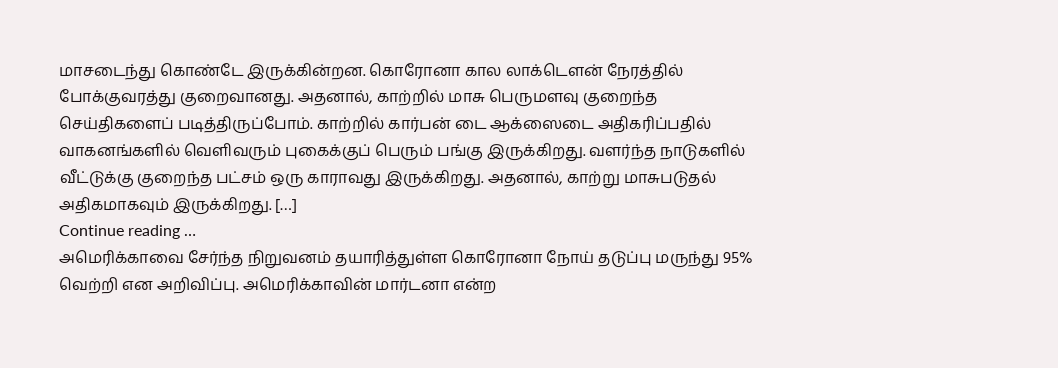மாசடைந்து கொண்டே இருக்கின்றன. கொரோனா கால லாக்டெளன் நேரத்தில் போக்குவரத்து குறைவானது. அதனால், காற்றில் மாசு பெருமளவு குறைந்த செய்திகளைப் படித்திருப்போம். காற்றில் கார்பன் டை ஆக்ஸைடை அதிகரிப்பதில் வாகனங்களில் வெளிவரும் புகைக்குப் பெரும் பங்கு இருக்கிறது. வளர்ந்த நாடுகளில் வீட்டுக்கு குறைந்த பட்சம் ஒரு காராவது இருக்கிறது. அதனால், காற்று மாசுபடுதல் அதிகமாகவும் இருக்கிறது. […]
Continue reading …
அமெரிக்காவை சேர்ந்த நிறுவனம் தயாரித்துள்ள கொரோனா நோய் தடுப்பு மருந்து 95% வெற்றி என அறிவிப்பு. அமெரிக்காவின் மார்டனா என்ற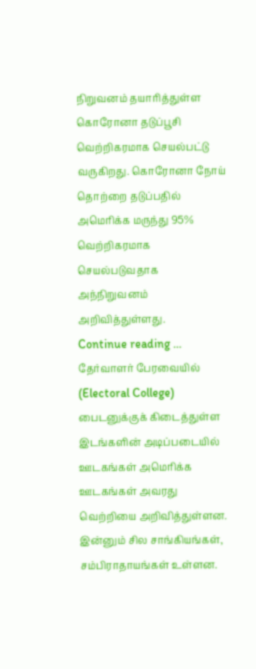நிறுவனம் தயாரித்துள்ள கொரோனா தடுப்பூசி வெற்றிகரமாக செயல்பட்டு வருகிறது. கொரோனா நோய் தொற்றை தடுப்பதில் அமெரிக்க மருந்து 95% வெற்றிகரமாக செயல்படுவதாக அந்நிறுவனம் அறிவித்துள்ளது.
Continue reading …
தேர்வாளர் பேரவையில் (Electoral College) பைடனுக்குக் கிடைத்துள்ள இடங்களின் அடிப்படையில் ஊடகங்கள் அமெரிக்க ஊடகங்கள் அவரது வெற்றியை அறிவித்துள்ளன. இன்னும் சில சாங்கியங்கள், சம்பிராதாயங்கள் உள்ளன.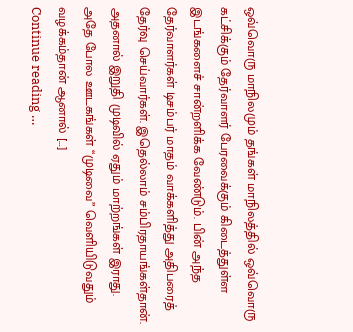ஒவ்வொரு மாநிலமும் தங்கள் மாநிலத்தில் ஒவ்வொரு கட்சிக்கும் தேர்வாளர் பேரவைக்கும் கிடைத்துள்ள இடங்களைச் சான்றளிக்க வேண்டும். பின் அந்த தேர்வாளர்கள் டிசம்பர் மாதம் வாக்களித்து அதிபரைத் தேர்வு செய்வார்கள். இதெல்லாம் சம்பிரதாயங்கள்தான். அதனால் இறுதி முடிவில் ஏதும் மாற்றங்கள் இராது. அதே போல ஊடகங்கள் “முடிவை” வெளியிடுவதும் வழக்கம்தான் ஆனால் […]
Continue reading …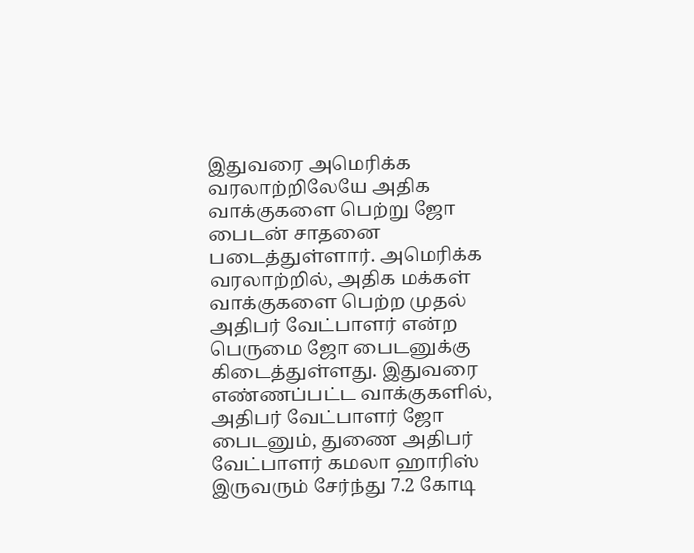இதுவரை அமெரிக்க வரலாற்றிலேயே அதிக வாக்குகளை பெற்று ஜோ பைடன் சாதனை படைத்துள்ளார். அமெரிக்க வரலாற்றில், அதிக மக்கள் வாக்குகளை பெற்ற முதல் அதிபர் வேட்பாளர் என்ற பெருமை ஜோ பைடனுக்கு கிடைத்துள்ளது. இதுவரை எண்ணப்பட்ட வாக்குகளில், அதிபர் வேட்பாளர் ஜோ பைடனும், துணை அதிபர் வேட்பாளர் கமலா ஹாரிஸ் இருவரும் சேர்ந்து 7.2 கோடி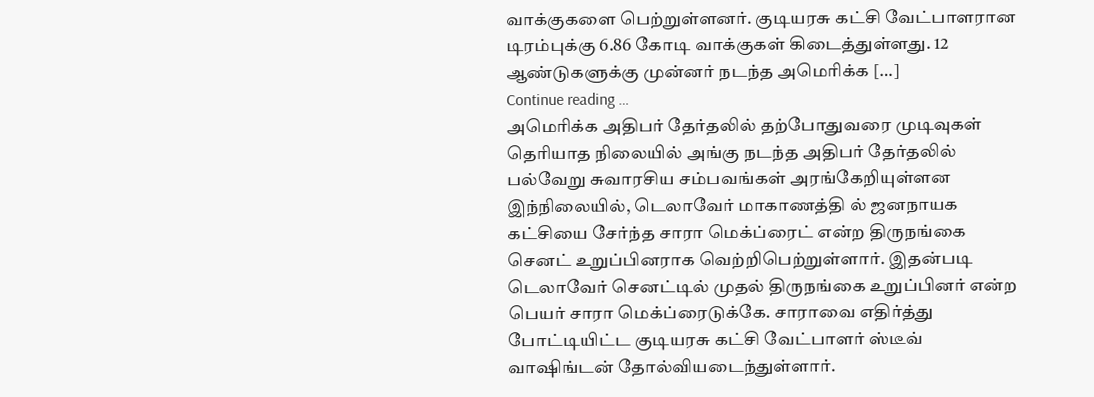வாக்குகளை பெற்றுள்ளனர். குடியரசு கட்சி வேட்பாளரான டிரம்புக்கு 6.86 கோடி வாக்குகள் கிடைத்துள்ளது. 12 ஆண்டுகளுக்கு முன்னர் நடந்த அமெரிக்க […]
Continue reading …
அமெரிக்க அதிபர் தேர்தலில் தற்போதுவரை முடிவுகள் தெரியாத நிலையில் அங்கு நடந்த அதிபர் தேர்தலில் பல்வேறு சுவாரசிய சம்பவங்கள் அரங்கேறியுள்ளன இந்நிலையில், டெலாவேர் மாகாணத்தி ல் ஜனநாயக கட்சியை சேர்ந்த சாரா மெக்ப்ரைட் என்ற திருநங்கை செனட் உறுப்பினராக வெற்றிபெற்றுள்ளார். இதன்படி டெலாவேர் செனட்டில் முதல் திருநங்கை உறுப்பினர் என்ற பெயர் சாரா மெக்ப்ரைடுக்கே. சாராவை எதிர்த்து போட்டியிட்ட குடியரசு கட்சி வேட்பாளர் ஸ்டீவ் வாஷிங்டன் தோல்வியடைந்துள்ளார்.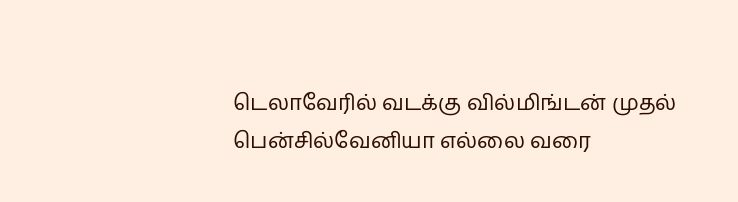டெலாவேரில் வடக்கு வில்மிங்டன் முதல் பென்சில்வேனியா எல்லை வரை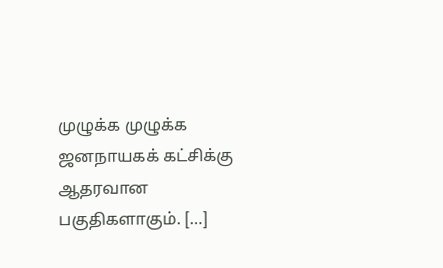முழுக்க முழுக்க ஜனநாயகக் கட்சிக்கு ஆதரவான பகுதிகளாகும். […]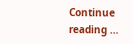Continue reading …